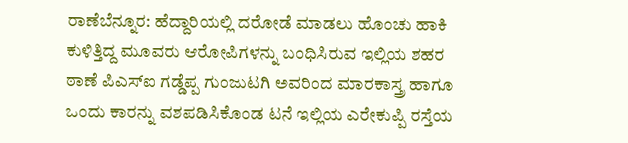ರಾಣೆಬೆನ್ನೂರ: ಹೆದ್ದಾರಿಯಲ್ಲಿ ದರೋಡೆ ಮಾಡಲು ಹೊಂಚು ಹಾಕಿ ಕುಳಿತ್ತಿದ್ದ ಮೂವರು ಆರೋಪಿಗಳನ್ನು ಬಂಧಿಸಿರುವ ಇಲ್ಲಿಯ ಶಹರ ಠಾಣೆ ಪಿಎಸ್ಐ ಗಡ್ಡೆಪ್ಪ ಗುಂಜುಟಗಿ ಅವರಿಂದ ಮಾರಕಾಸ್ತ್ರ ಹಾಗೂ ಒಂದು ಕಾರನ್ನು ವಶಪಡಿಸಿಕೊಂಡ ಟನೆ ಇಲ್ಲಿಯ ಎರೇಕುಪ್ಪಿ ರಸ್ತೆಯ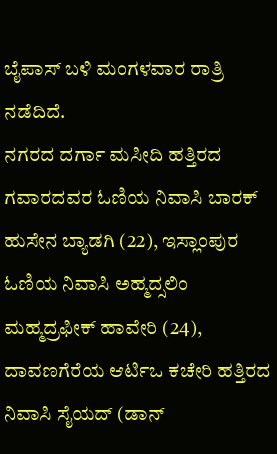ಬೈಪಾಸ್ ಬಳಿ ಮಂಗಳವಾರ ರಾತ್ರಿ ನಡೆದಿದೆ.
ನಗರದ ದರ್ಗಾ ಮಸೀದಿ ಹತ್ತಿರದ ಗವಾರದವರ ಓಣಿಯ ನಿವಾಸಿ ಬಾರಕ್ ಹುಸೇನ ಬ್ಯಾಡಗಿ (22), ಇಸ್ಲಾಂಪುರ ಓಣಿಯ ನಿವಾಸಿ ಅಹ್ಮದ್ಸಲಿಂ ಮಹ್ಮದ್ರಫೀಕ್ ಹಾವೇರಿ (24), ದಾವಣಗೆರೆಯ ಆರ್ಟಿಒ ಕಚೇರಿ ಹತ್ತಿರದ ನಿವಾಸಿ ಸೈಯದ್ (ಡಾನ್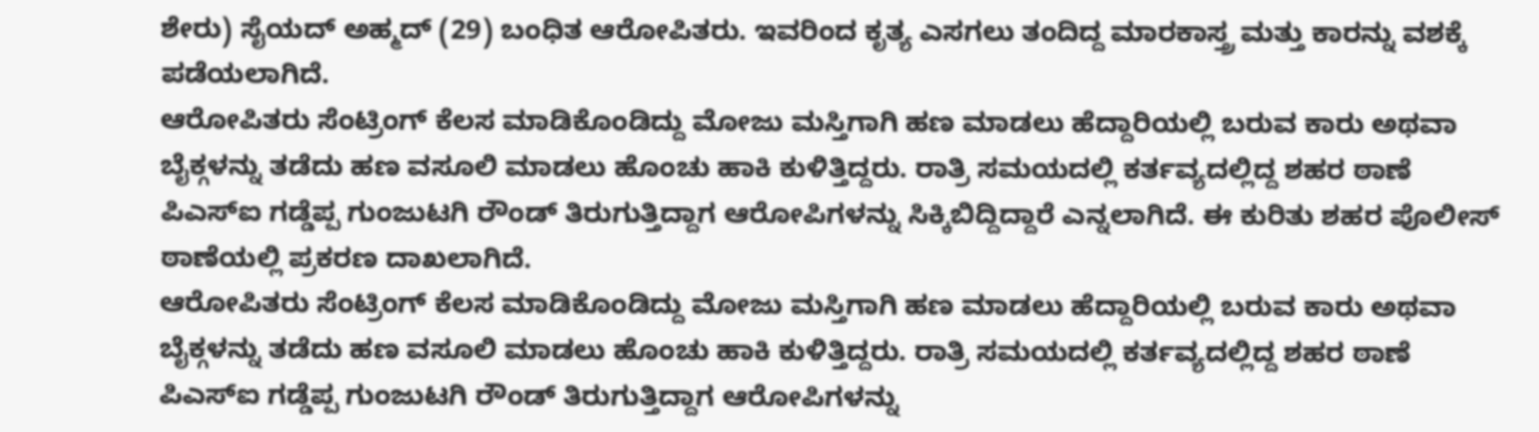ಶೇರು) ಸೈಯದ್ ಅಹ್ಮದ್ (29) ಬಂಧಿತ ಆರೋಪಿತರು. ಇವರಿಂದ ಕೃತ್ಯ ಎಸಗಲು ತಂದಿದ್ದ ಮಾರಕಾಸ್ತ್ರ ಮತ್ತು ಕಾರನ್ನು ವಶಕ್ಕೆ ಪಡೆಯಲಾಗಿದೆ.
ಆರೋಪಿತರು ಸೆಂಟ್ರಿಂಗ್ ಕೆಲಸ ಮಾಡಿಕೊಂಡಿದ್ದು ಮೋಜು ಮಸ್ತಿಗಾಗಿ ಹಣ ಮಾಡಲು ಹೆದ್ದಾರಿಯಲ್ಲಿ ಬರುವ ಕಾರು ಅಥವಾ ಬೈಕ್ಗಳನ್ನು ತಡೆದು ಹಣ ವಸೂಲಿ ಮಾಡಲು ಹೊಂಚು ಹಾಕಿ ಕುಳಿತ್ತಿದ್ದರು. ರಾತ್ರಿ ಸಮಯದಲ್ಲಿ ಕರ್ತವ್ಯದಲ್ಲಿದ್ದ ಶಹರ ಠಾಣೆ ಪಿಎಸ್ಐ ಗಡ್ಡೆಪ್ಪ ಗುಂಜುಟಗಿ ರೌಂಡ್ ತಿರುಗುತ್ತಿದ್ದಾಗ ಆರೋಪಿಗಳನ್ನು ಸಿಕ್ಕಿಬಿದ್ದಿದ್ದಾರೆ ಎನ್ನಲಾಗಿದೆ. ಈ ಕುರಿತು ಶಹರ ಪೊಲೀಸ್ ಠಾಣೆಯಲ್ಲಿ ಪ್ರಕರಣ ದಾಖಲಾಗಿದೆ.
ಆರೋಪಿತರು ಸೆಂಟ್ರಿಂಗ್ ಕೆಲಸ ಮಾಡಿಕೊಂಡಿದ್ದು ಮೋಜು ಮಸ್ತಿಗಾಗಿ ಹಣ ಮಾಡಲು ಹೆದ್ದಾರಿಯಲ್ಲಿ ಬರುವ ಕಾರು ಅಥವಾ ಬೈಕ್ಗಳನ್ನು ತಡೆದು ಹಣ ವಸೂಲಿ ಮಾಡಲು ಹೊಂಚು ಹಾಕಿ ಕುಳಿತ್ತಿದ್ದರು. ರಾತ್ರಿ ಸಮಯದಲ್ಲಿ ಕರ್ತವ್ಯದಲ್ಲಿದ್ದ ಶಹರ ಠಾಣೆ ಪಿಎಸ್ಐ ಗಡ್ಡೆಪ್ಪ ಗುಂಜುಟಗಿ ರೌಂಡ್ ತಿರುಗುತ್ತಿದ್ದಾಗ ಆರೋಪಿಗಳನ್ನು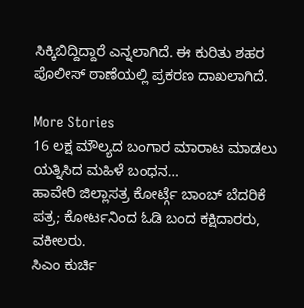ಸಿಕ್ಕಿಬಿದ್ದಿದ್ದಾರೆ ಎನ್ನಲಾಗಿದೆ. ಈ ಕುರಿತು ಶಹರ ಪೊಲೀಸ್ ಠಾಣೆಯಲ್ಲಿ ಪ್ರಕರಣ ದಾಖಲಾಗಿದೆ.

More Stories
16 ಲಕ್ಷ ಮೌಲ್ಯದ ಬಂಗಾರ ಮಾರಾಟ ಮಾಡಲು ಯತ್ನಿಸಿದ ಮಹಿಳೆ ಬಂಧನ…
ಹಾವೇರಿ ಜಿಲ್ಲಾಸತ್ರ ಕೋರ್ಟ್ಗೆ ಬಾಂಬ್ ಬೆದರಿಕೆ ಪತ್ರ; ಕೋರ್ಟನಿಂದ ಓಡಿ ಬಂದ ಕಕ್ಷಿದಾರರು, ವಕೀಲರು.
ಸಿಎಂ ಕುರ್ಚಿ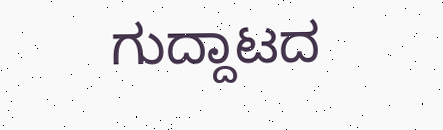ಗುದ್ದಾಟದ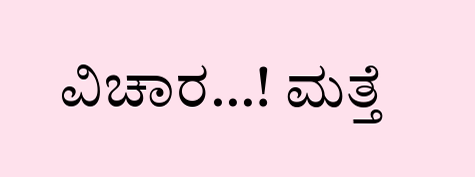ವಿಚಾರ…! ಮತ್ತೆ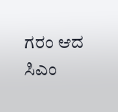ಗರಂ ಆದ ಸಿಎಂ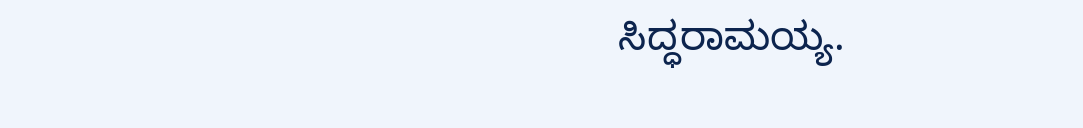ಸಿದ್ಧರಾಮಯ್ಯ.